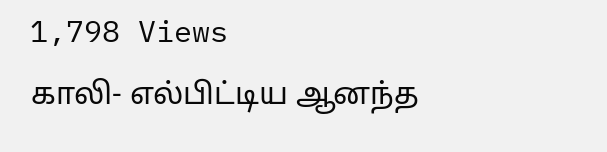1,798 Views
காலி- எல்பிட்டிய ஆனந்த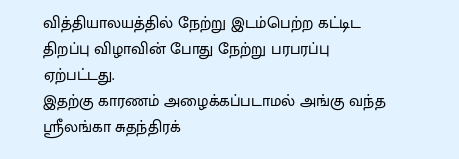வித்தியாலயத்தில் நேற்று இடம்பெற்ற கட்டிட திறப்பு விழாவின் போது நேற்று பரபரப்பு ஏற்பட்டது.
இதற்கு காரணம் அழைக்கப்படாமல் அங்கு வந்த ஸ்ரீலங்கா சுதந்திரக்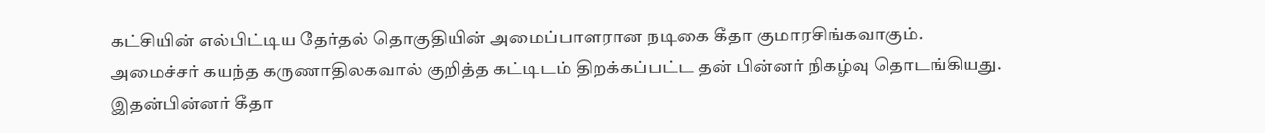கட்சியின் எல்பிட்டிய தேர்தல் தொகுதியின் அமைப்பாளரான நடிகை கீதா குமாரசிங்கவாகும்.
அமைச்சர் கயந்த கருணாதிலகவால் குறித்த கட்டிடம் திறக்கப்பட்ட தன் பின்னர் நிகழ்வு தொடங்கியது.
இதன்பின்னர் கீதா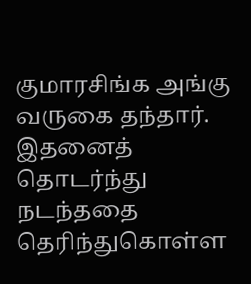குமாரசிங்க அங்கு வருகை தந்தார்.
இதனைத் தொடர்ந்து நடந்ததை தெரிந்துகொள்ள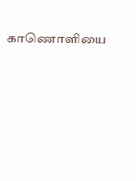காணொளியை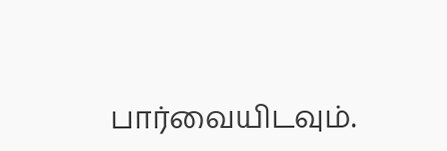பார்வையிடவும்.